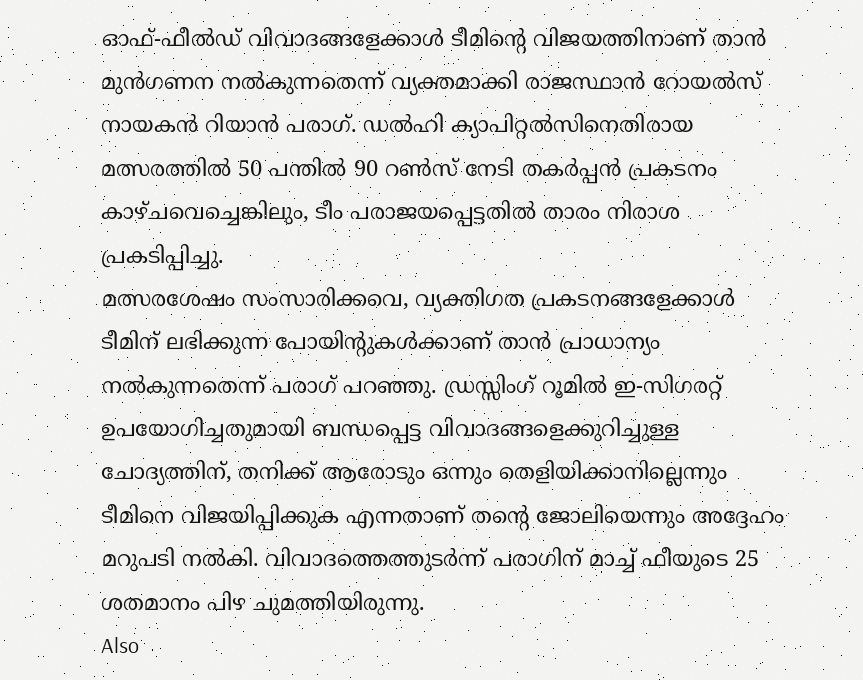ഓഫ്-ഫീൽഡ് വിവാദങ്ങളേക്കാൾ ടീമിന്റെ വിജയത്തിനാണ് താൻ മുൻഗണന നൽകുന്നതെന്ന് വ്യക്തമാക്കി രാജസ്ഥാൻ റോയൽസ് നായകൻ റിയാൻ പരാഗ്. ഡൽഹി ക്യാപിറ്റൽസിനെതിരായ മത്സരത്തിൽ 50 പന്തിൽ 90 റൺസ് നേടി തകർപ്പൻ പ്രകടനം കാഴ്ചവെച്ചെങ്കിലും, ടീം പരാജയപ്പെട്ടതിൽ താരം നിരാശ പ്രകടിപ്പിച്ചു.
മത്സരശേഷം സംസാരിക്കവെ, വ്യക്തിഗത പ്രകടനങ്ങളേക്കാൾ ടീമിന് ലഭിക്കുന്ന പോയിന്റുകൾക്കാണ് താൻ പ്രാധാന്യം നൽകുന്നതെന്ന് പരാഗ് പറഞ്ഞു. ഡ്രസ്സിംഗ് റൂമിൽ ഇ-സിഗരറ്റ് ഉപയോഗിച്ചതുമായി ബന്ധപ്പെട്ട വിവാദങ്ങളെക്കുറിച്ചുള്ള ചോദ്യത്തിന്, തനിക്ക് ആരോടും ഒന്നും തെളിയിക്കാനില്ലെന്നും ടീമിനെ വിജയിപ്പിക്കുക എന്നതാണ് തന്റെ ജോലിയെന്നും അദ്ദേഹം മറുപടി നൽകി. വിവാദത്തെത്തുടർന്ന് പരാഗിന് മാച്ച് ഫീയുടെ 25 ശതമാനം പിഴ ചുമത്തിയിരുന്നു.
Also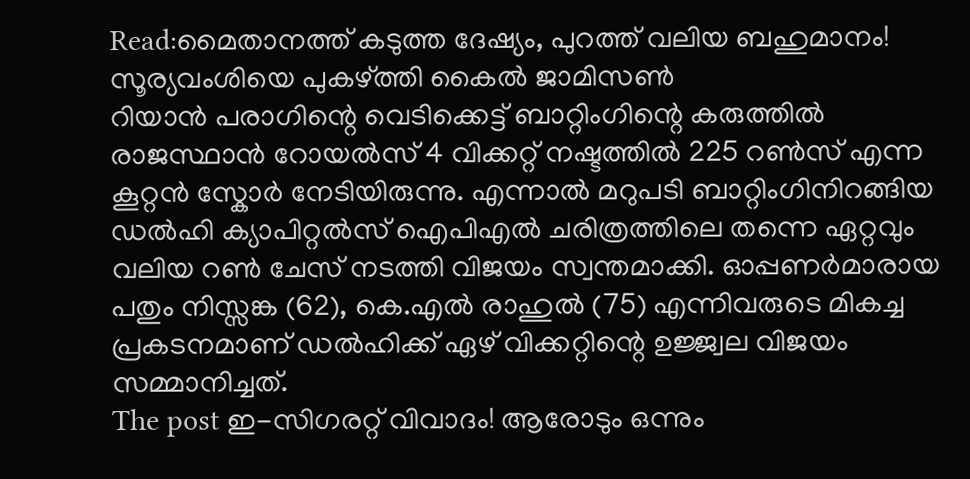Read:മൈതാനത്ത് കടുത്ത ദേഷ്യം, പുറത്ത് വലിയ ബഹുമാനം! സൂര്യവംശിയെ പുകഴ്ത്തി കൈൽ ജാമിസൺ
റിയാൻ പരാഗിന്റെ വെടിക്കെട്ട് ബാറ്റിംഗിന്റെ കരുത്തിൽ രാജസ്ഥാൻ റോയൽസ് 4 വിക്കറ്റ് നഷ്ടത്തിൽ 225 റൺസ് എന്ന കൂറ്റൻ സ്കോർ നേടിയിരുന്നു. എന്നാൽ മറുപടി ബാറ്റിംഗിനിറങ്ങിയ ഡൽഹി ക്യാപിറ്റൽസ് ഐപിഎൽ ചരിത്രത്തിലെ തന്നെ ഏറ്റവും വലിയ റൺ ചേസ് നടത്തി വിജയം സ്വന്തമാക്കി. ഓപ്പണർമാരായ പതും നിസ്സങ്ക (62), കെ.എൽ രാഹുൽ (75) എന്നിവരുടെ മികച്ച പ്രകടനമാണ് ഡൽഹിക്ക് ഏഴ് വിക്കറ്റിന്റെ ഉജ്ജ്വല വിജയം സമ്മാനിച്ചത്.
The post ഇ-സിഗരറ്റ് വിവാദം! ആരോടും ഒന്നും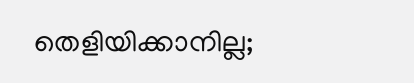തെളിയിക്കാനില്ല;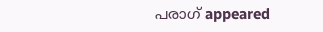പരാഗ് appeared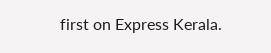first on Express Kerala.